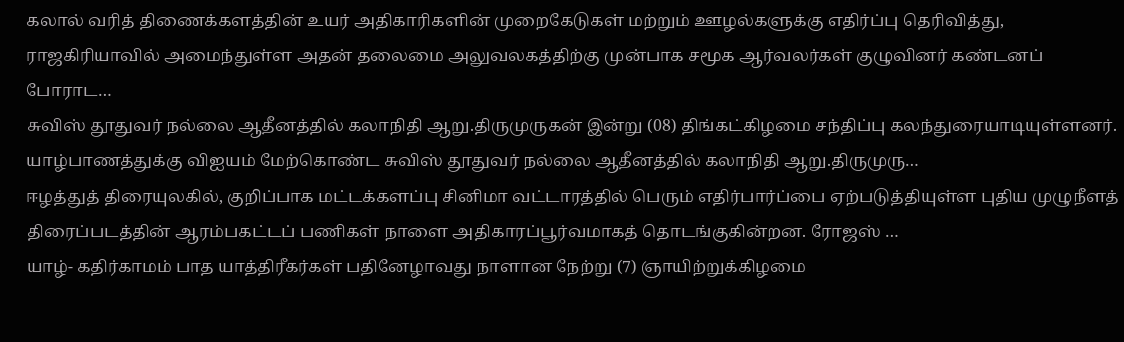கலால் வரித் திணைக்களத்தின் உயர் அதிகாரிகளின் முறைகேடுகள் மற்றும் ஊழல்களுக்கு எதிர்ப்பு தெரிவித்து, ராஜகிரியாவில் அமைந்துள்ள அதன் தலைமை அலுவலகத்திற்கு முன்பாக சமூக ஆர்வலர்கள் குழுவினர் கண்டனப் போராட…
சுவிஸ் தூதுவர் நல்லை ஆதீனத்தில் கலாநிதி ஆறு.திருமுருகன் இன்று (08) திங்கட்கிழமை சந்திப்பு கலந்துரையாடியுள்ளனர். யாழ்பாணத்துக்கு விஐயம் மேற்கொண்ட சுவிஸ் தூதுவர் நல்லை ஆதீனத்தில் கலாநிதி ஆறு.திருமுரு…
ஈழத்துத் திரையுலகில், குறிப்பாக மட்டக்களப்பு சினிமா வட்டாரத்தில் பெரும் எதிர்பார்ப்பை ஏற்படுத்தியுள்ள புதிய முழுநீளத் திரைப்படத்தின் ஆரம்பகட்டப் பணிகள் நாளை அதிகாரப்பூர்வமாகத் தொடங்குகின்றன. ரோஜஸ் …
யாழ்- கதிர்காமம் பாத யாத்திரீகர்கள் பதினேழாவது நாளான நேற்று (7) ஞாயிற்றுக்கிழமை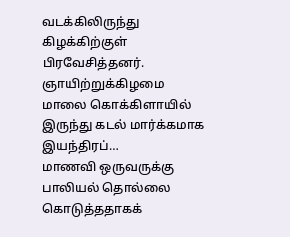வடக்கிலிருந்து கிழக்கிற்குள் பிரவேசித்தனர். ஞாயிற்றுக்கிழமை மாலை கொக்கிளாயில் இருந்து கடல் மார்க்கமாக இயந்திரப்…
மாணவி ஒருவருக்கு பாலியல் தொல்லை கொடுத்ததாகக்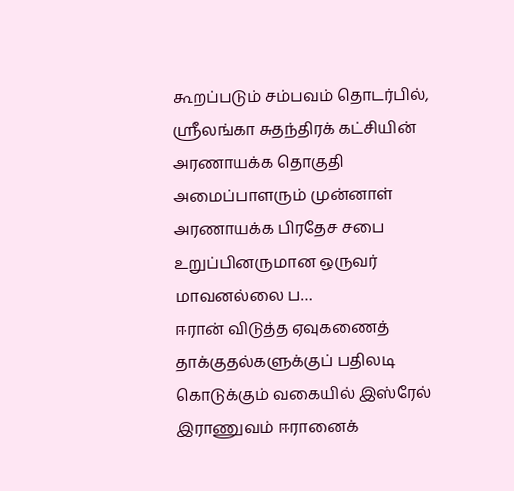கூறப்படும் சம்பவம் தொடர்பில், ஸ்ரீலங்கா சுதந்திரக் கட்சியின் அரணாயக்க தொகுதி அமைப்பாளரும் முன்னாள் அரணாயக்க பிரதேச சபை உறுப்பினருமான ஒருவர் மாவனல்லை ப…
ஈரான் விடுத்த ஏவுகணைத் தாக்குதல்களுக்குப் பதிலடி கொடுக்கும் வகையில் இஸ்ரேல் இராணுவம் ஈரானைக்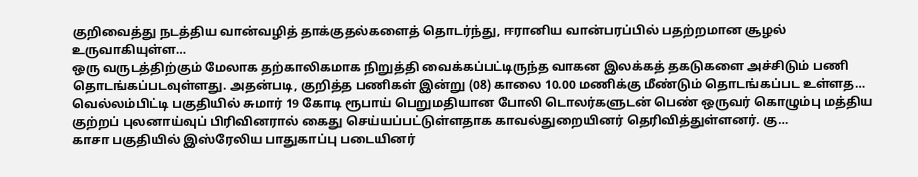குறிவைத்து நடத்திய வான்வழித் தாக்குதல்களைத் தொடர்ந்து, ஈரானிய வான்பரப்பில் பதற்றமான சூழல் உருவாகியுள்ள…
ஒரு வருடத்திற்கும் மேலாக தற்காலிகமாக நிறுத்தி வைக்கப்பட்டிருந்த வாகன இலக்கத் தகடுகளை அச்சிடும் பணி தொடங்கப்படவுள்ளது. அதன்படி, குறித்த பணிகள் இன்று (08) காலை 10.00 மணிக்கு மீண்டும் தொடங்கப்பட உள்ளத…
வெல்லம்பிட்டி பகுதியில் சுமார் 19 கோடி ரூபாய் பெறுமதியான போலி டொலர்களுடன் பெண் ஒருவர் கொழும்பு மத்திய குற்றப் புலனாய்வுப் பிரிவினரால் கைது செய்யப்பட்டுள்ளதாக காவல்துறையினர் தெரிவித்துள்ளனர். கு…
காசா பகுதியில் இஸ்ரேலிய பாதுகாப்பு படையினர்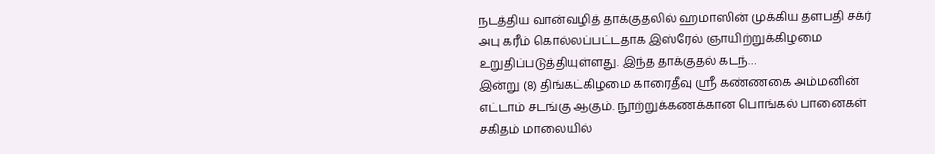நடத்திய வான்வழித் தாக்குதலில் ஹமாஸின் முக்கிய தளபதி சக்ர் அபு கரீம் கொல்லப்பட்டதாக இஸ்ரேல் ஞாயிற்றுக்கிழமை உறுதிப்படுத்தியுள்ளது. இந்த தாக்குதல் கடந்…
இன்று (8) திங்கட்கிழமை காரைதீவு ஸ்ரீ கண்ணகை அம்மனின் எட்டாம் சடங்கு ஆகும். நூற்றுக்கணக்கான பொங்கல் பானைகள் சகிதம் மாலையில்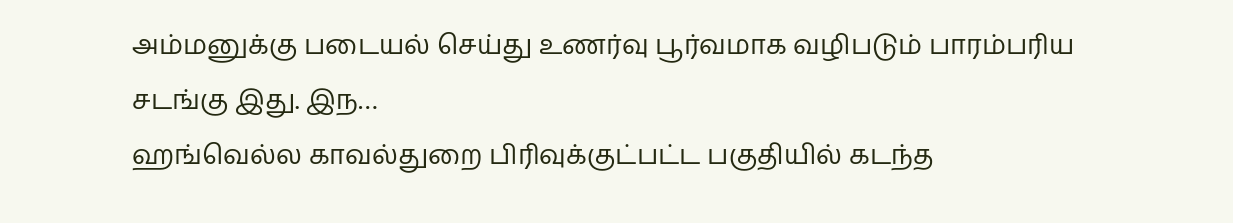அம்மனுக்கு படையல் செய்து உணர்வு பூர்வமாக வழிபடும் பாரம்பரிய சடங்கு இது. இந…
ஹங்வெல்ல காவல்துறை பிரிவுக்குட்பட்ட பகுதியில் கடந்த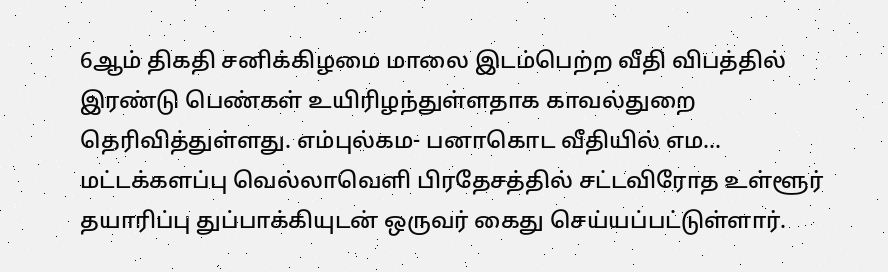6ஆம் திகதி சனிக்கிழமை மாலை இடம்பெற்ற வீதி விபத்தில் இரண்டு பெண்கள் உயிரிழந்துள்ளதாக காவல்துறை தெரிவித்துள்ளது. எம்புல்கம- பனாகொட வீதியில் எம…
மட்டக்களப்பு வெல்லாவெளி பிரதேசத்தில் சட்டவிரோத உள்ளூர் தயாரிப்பு துப்பாக்கியுடன் ஒருவர் கைது செய்யப்பட்டுள்ளார்.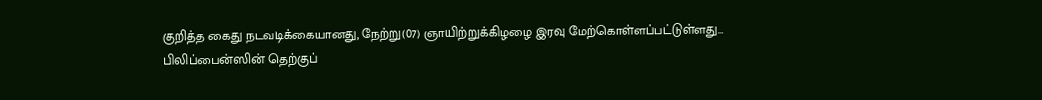குறித்த கைது நடவடிக்கையானது, நேற்று(07) ஞாயிற்றுக்கிழழை இரவு மேற்கொள்ளப்பட்டுள்ளது…
பிலிப்பைன்ஸின் தெற்குப்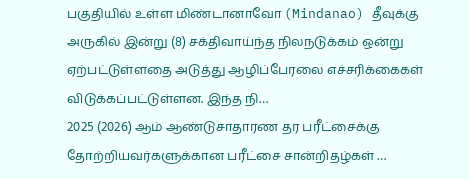பகுதியில் உள்ள மிண்டானாவோ (Mindanao) தீவுக்கு அருகில் இன்று (8) சக்திவாய்ந்த நிலநடுக்கம் ஒன்று ஏற்பட்டுள்ளதை அடுத்து ஆழிப்பேரலை எச்சரிக்கைகள் விடுக்கப்பட்டுள்ளன. இந்த நி…
2025 (2026) ஆம் ஆண்டுசாதாரண தர பரீட்சைக்கு தோற்றியவர்களுக்கான பரீட்சை சான்றிதழ்கள் …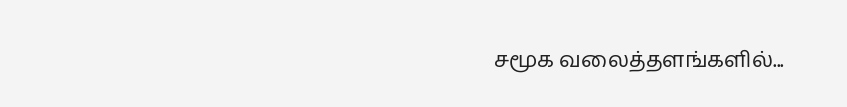சமூக வலைத்தளங்களில்...